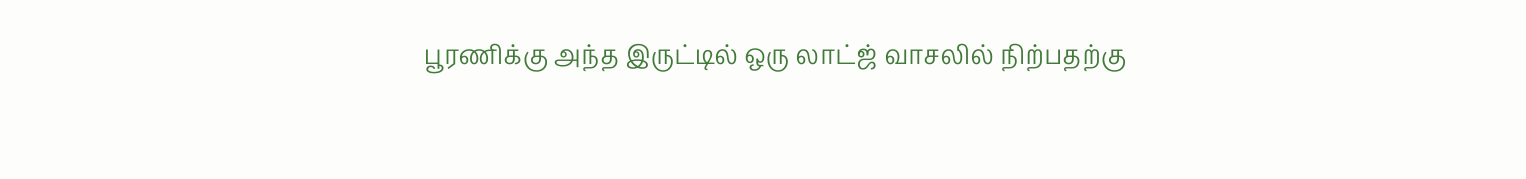பூரணிக்கு அந்த இருட்டில் ஒரு லாட்ஜ் வாசலில் நிற்பதற்கு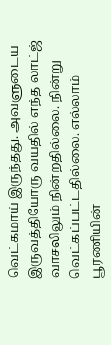வெட்கமாய் இருந்தது. அவளுடைய இருவத்தியோரு வயதில் எந்த லாட்ஜ் வாசலிலும் நின்றதில்லை. நின்று வெட்கப்பட்டதில்லை. எல்லாம் பூரணியின்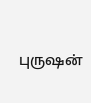புருஷன்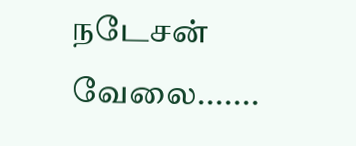நடேசன் வேலை.......